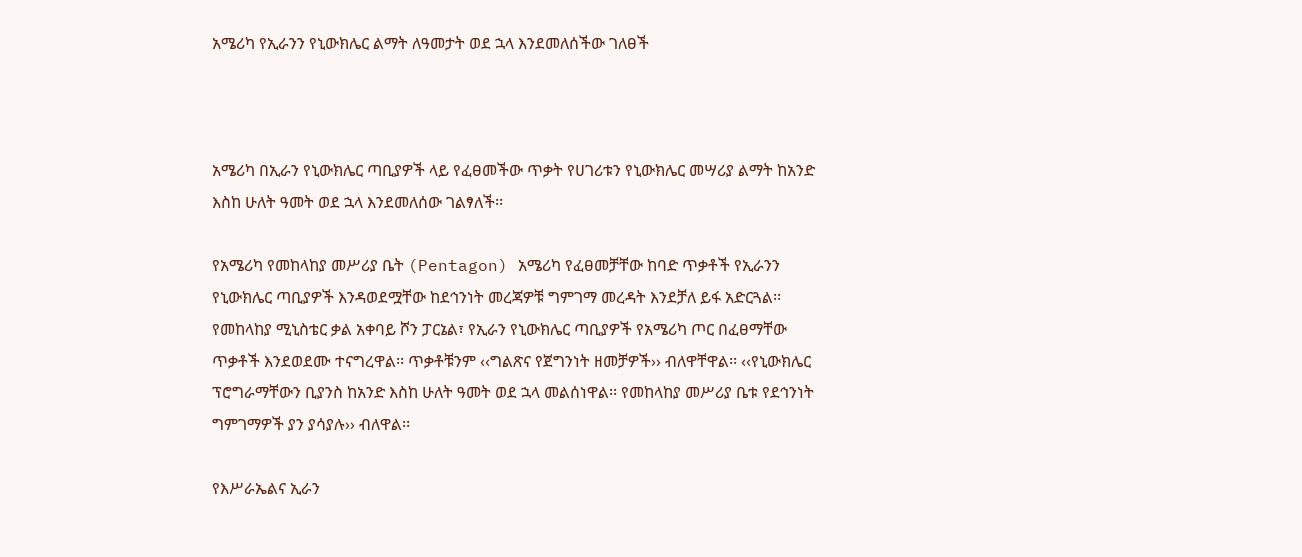አሜሪካ የኢራንን የኒውክሌር ልማት ለዓመታት ወደ ኋላ እንደመለሰችው ገለፀች



አሜሪካ በኢራን የኒውክሌር ጣቢያዎች ላይ የፈፀመችው ጥቃት የሀገሪቱን የኒውክሌር መሣሪያ ልማት ከአንድ እስከ ሁለት ዓመት ወደ ኋላ እንደመለሰው ገልፃለች፡፡

የአሜሪካ የመከላከያ መሥሪያ ቤት (Pentagon) አሜሪካ የፈፀመቻቸው ከባድ ጥቃቶች የኢራንን የኒውክሌር ጣቢያዎች እንዳወደሟቸው ከደኅንነት መረጃዎቹ ግምገማ መረዳት እንደቻለ ይፋ አድርጓል፡፡ የመከላከያ ሚኒስቴር ቃል አቀባይ ሾን ፓርኔል፣ የኢራን የኒውክሌር ጣቢያዎች የአሜሪካ ጦር በፈፀማቸው ጥቃቶች እንደወደሙ ተናግረዋል፡፡ ጥቃቶቹንም ‹‹ግልጽና የጀግንነት ዘመቻዎች›› ብለዋቸዋል፡፡ ‹‹የኒውክሌር ፕሮግራማቸውን ቢያንስ ከአንድ እስከ ሁለት ዓመት ወደ ኋላ መልሰነዋል፡፡ የመከላከያ መሥሪያ ቤቱ የደኅንነት ግምገማዎች ያን ያሳያሉ›› ብለዋል፡፡

የእሥራኤልና ኢራን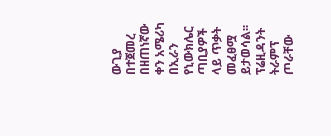ውጊያ በተጀመረ በዘጠነኛው ቀን አሜሪካ በኢራን የኒውክሌር ጣቢያዎች ላይ ጥቃት መፈፀሟ ይታወሳል፡፡ ፕሬዚዳንት ትራምፕ ጦራቸው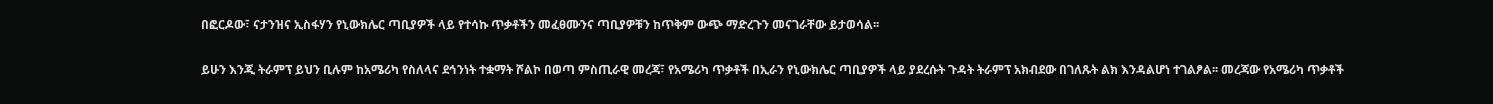በፎርዶው፣ ናታንዝና ኢስፋሃን የኒውክሌር ጣቢያዎች ላይ የተሳኩ ጥቃቶችን መፈፀሙንና ጣቢያዎቹን ከጥቅም ውጭ ማድረጉን መናገራቸው ይታወሳል፡፡

ይሁን እንጂ ትራምፕ ይህን ቢሉም ከአሜሪካ የስለላና ደኅንነት ተቋማት ሾልኮ በወጣ ምስጢራዊ መረጃ፣ የአሜሪካ ጥቃቶች በኢራን የኒውክሌር ጣቢያዎች ላይ ያደረሱት ጉዳት ትራምፕ አክብደው በገለጹት ልክ እንዳልሆነ ተገልፆል፡፡ መረጃው የአሜሪካ ጥቃቶች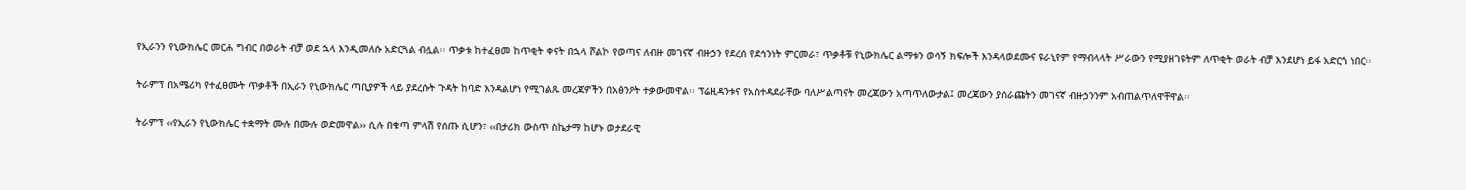የኢራንን የኒውክሌር መርሐ ግብር በወራት ብቻ ወደ ኋላ እንዲመለሱ አድርጓል ብሏል፡፡ ጥቃቱ ከተፈፀመ ከጥቂት ቀናት በኋላ ሾልኮ የወጣና ለብዙ መገናኛ ብዙኃን የደረሰ የደኅንነት ምርመራ፣ ጥቃቶቹ የኒውክሌር ልማቱን ወሳኝ ክፍሎች እንዳላወደሙና ዩራኒየም የማብላላት ሥራውን የሚያዘገዩትም ለጥቂት ወራት ብቻ እንደሆነ ይፋ አድርጎ ነበር፡፡

ትራምፕ በአሜሪካ የተፈፀሙት ጥቃቶች በኢራን የኒውክሌር ጣቢያዎች ላይ ያደረሱት ጉዳት ከባድ እንዳልሆነ የሚገልጹ መረጃዎችን በአፅንዖት ተቃውመዋል፡፡ ፕሬዚዳንቱና የአስተዳደራቸው ባለሥልጣናት መረጃውን አጣጥለውታል፤ መረጃውን ያሰራጩትን መገናኛ ብዙኃንንም አብጠልጥለዋቸዋል፡፡

ትራምፕ ‹‹የኢራን የኒውክሌር ተቋማት ሙሉ በሙሉ ወድመዋል›› ሲሉ በቁጣ ምላሽ የሰጡ ሲሆን፣ ‹‹በታሪክ ውስጥ ስኬታማ ከሆኑ ወታደራዊ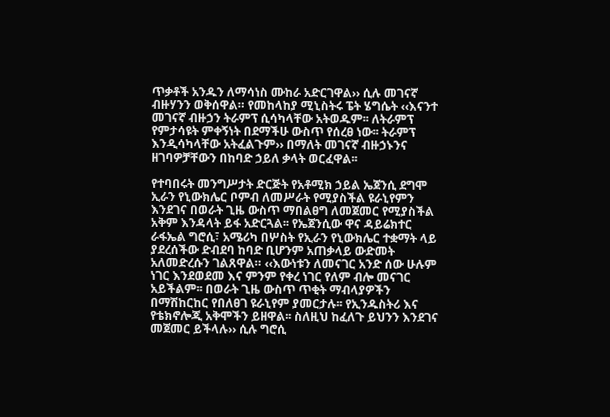ጥቃቶች አንዱን ለማሳነስ ሙከራ አድርገዋል›› ሲሉ መገናኛ ብዙሃንን ወቅሰዋል። የመከላከያ ሚኒስትሩ ፔት ሄግሴት ‹‹እናንተ መገናኛ ብዙኃን ትራምፕ ሲሳካላቸው አትወዱም፡፡ ለትራምፕ የምታሳዩት ምቀኝነት በደማችሁ ውስጥ የሰረፀ ነው፡፡ ትራምፕ እንዲሳካላቸው አትፈልጉም›› በማለት መገናኛ ብዙኃኑንና ዘገባዎቻቸውን በከባድ ኃይለ ቃላት ወርፈዋል፡፡

የተባበሩት መንግሥታት ድርጅት የአቶሚክ ኃይል ኤጀንሲ ደግሞ ኢራን የኒውክሌር ቦምብ ለመሥራት የሚያስችል ዩራኒየምን እንደገና በወራት ጊዜ ውስጥ ማበልፀግ ለመጀመር የሚያስችል አቅም እንዳላት ይፋ አድርጓል፡፡ የኤጀንሲው ዋና ዳይሬክተር ራፋኤል ግሮሲ፣ አሜሪካ በሦስት የኢራን የኒውክሌር ተቋማት ላይ ያደረሰችው ድብደባ ከባድ ቢሆንም አጠቃላይ ውድመት አለመድረሱን ገልጸዋል። ‹‹እውነቱን ለመናገር አንድ ሰው ሁሉም ነገር እንደወደመ እና ምንም የቀረ ነገር የለም ብሎ መናገር አይችልም፡፡ በወራት ጊዜ ውስጥ ጥቂት ማብላያዎችን በማሽከርከር የበለፀገ ዩራኒየም ያመርታሉ፡፡ የኢንዱስትሪ እና የቴክኖሎጂ አቅሞችን ይዘዋል፡፡ ስለዚህ ከፈለጉ ይህንን እንደገና መጀመር ይችላሉ›› ሲሉ ግሮሲ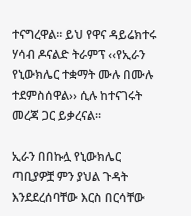ተናግረዋል። ይህ የዋና ዳይሬክተሩ ሃሳብ ዶናልድ ትራምፕ ‹‹የኢራን የኒውክሌር ተቋማት ሙሉ በሙሉ ተደምስሰዋል›› ሲሉ ከተናገሩት መረጃ ጋር ይቃረናል።

ኢራን በበኩሏ የኒውክሌር ጣቢያዎቿ ምን ያህል ጉዳት እንደደረሰባቸው እርስ በርሳቸው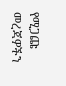የሚጋጩ መረጃዎችን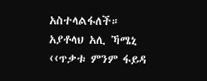አስተላልፋለች። አያቶላህ አሊ ኻሜኒ ‹‹ጥቃቱ ምንም ፋይዳ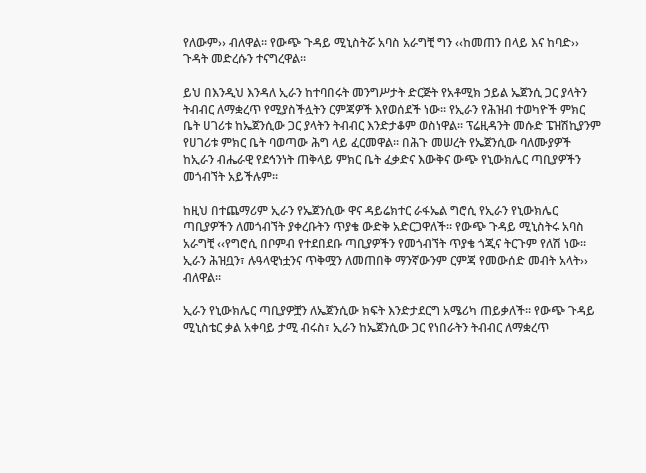የለውም›› ብለዋል። የውጭ ጉዳይ ሚኒስትሯ አባስ አራግቺ ግን ‹‹ከመጠን በላይ እና ከባድ›› ጉዳት መድረሱን ተናግረዋል።

ይህ በእንዲህ እንዳለ ኢራን ከተባበሩት መንግሥታት ድርጅት የአቶሚክ ኃይል ኤጀንሲ ጋር ያላትን ትብብር ለማቋረጥ የሚያስችሏትን ርምጃዎች እየወሰደች ነው፡፡ የኢራን የሕዝብ ተወካዮች ምክር ቤት ሀገሪቱ ከኤጀንሲው ጋር ያላትን ትብብር እንድታቆም ወስነዋል፡፡ ፕሬዚዳንት መሱድ ፔዝሽኪያንም የሀገሪቱ ምክር ቤት ባወጣው ሕግ ላይ ፈርመዋል፡፡ በሕጉ መሠረት የኤጀንሲው ባለሙያዎች ከኢራን ብሔራዊ የደኅንነት ጠቅላይ ምክር ቤት ፈቃድና እውቅና ውጭ የኒውክሌር ጣቢያዎችን መጎብኘት አይችሉም፡፡

ከዚህ በተጨማሪም ኢራን የኤጀንሲው ዋና ዳይሬክተር ራፋኤል ግሮሲ የኢራን የኒውክሌር ጣቢያዎችን ለመጎብኘት ያቀረቡትን ጥያቄ ውድቅ አድርጋዋለች፡፡ የውጭ ጉዳይ ሚኒስትሩ አባስ አራግቺ ‹‹የግሮሲ በቦምብ የተደበደቡ ጣቢያዎችን የመጎብኘት ጥያቄ ጎጂና ትርጉም የለሽ ነው፡፡ ኢራን ሕዝቧን፣ ሉዓላዊነቷንና ጥቅሟን ለመጠበቅ ማንኛውንም ርምጃ የመውሰድ መብት አላት›› ብለዋል፡፡

ኢራን የኒውክሌር ጣቢያዎቿን ለኤጀንሲው ክፍት እንድታደርግ አሜሪካ ጠይቃለች፡፡ የውጭ ጉዳይ ሚኒስቴር ቃል አቀባይ ታሚ ብሩስ፣ ኢራን ከኤጀንሲው ጋር የነበራትን ትብብር ለማቋረጥ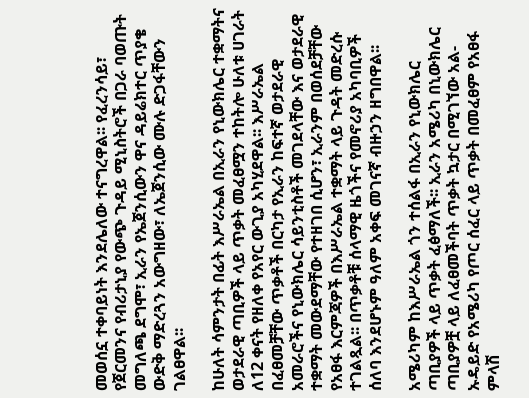መወሰኗ ተቀባይነት እንደሌለው ተናግረዋል፡፡ የፈረንሳይ፣ የጀርመንና የብሪታኒያ የውጭ ጉዳይ ሚኒስትሮች በጋራ ባወጡት መግለጫ ደግሞ፣ ኢራን የኤጀንሲውን ዋና ዳይሬክተር ጥያቄ ውድቅ ማድረጓን አውግዘው፣ ለኤጀንሲው ሙሉ ድጋፋቸውን ገልፀዋል፡፡

ከሁለት ሳምንታት በፊት እሥራኤል በኢራን የኒውክሌር ተቋማትና ወታደራዊ ጣቢዎች ላይ ጥቃት መፈፀሟን ተከትሎ ሁለቱ ሀገራት ለ12 ቀናት የዘለቀ የአየር ውጊያ አካሂደዋል፡፡ እሥራኤል በፈፀመቻቸው ጥቃቶች በርካታ የኢራን ከፍተኛ ወታደራዊ አመራሮችና የኒውክሌር ሳይንቲስቶች መገደላቸው እና ወታደራዊ ተቋማት መውደማቸው የተዘገበ ሲሆን፣ ኢራንም በወሰደቻቸው የአፀፋ እርምጃዎች በእሥራኤል ተቋማት ላይ ጉዳት መድረሱ ተገልጿል፡፡ በጥቃቶቹ ሰላማዊ ዜጎችና የመኖሪያ አካባቢዎች ሰለባ እንደሆኑም ዓለም አቀፍ መገናኛ ብዙኃን ዘግበዋል፡፡

አሜሪካም ከእሥራኤል ጎን ተሰልፋ በኢራን የኒውክሌር ጣቢያዎች ላይ ጥቃት ፈፅማለች፡፡ ኢራን አሜሪካ በኒውክሌር ጣቢያዎቿ ላይ ለፈፀመችባት ጥቃት ኳታር በሚገኘው አል-ኡዴይድ የአሜሪካ የጦር ሰፈር ላይ ጥቃት በመፈፀም የአፀፋ ምላሽ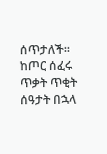ሰጥታለች፡፡ ከጦር ሰፈሩ ጥቃት ጥቂት ሰዓታት በኋላ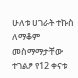ሁለቱ ሀገራት ተኩስ ለማቆም መስማማታቸው ተገልፆ የ12 ቀናቱ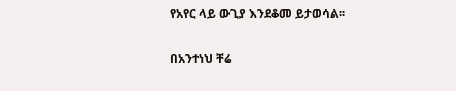የአየር ላይ ውጊያ እንደቆመ ይታወሳል፡፡

በአንተነህ ቸሬ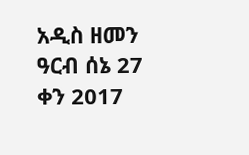አዲስ ዘመን ዓርብ ሰኔ 27 ቀን 2017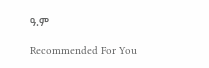ዓ.ም

Recommended For You